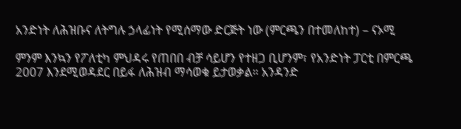አንድነት ለሕዝቡና ለትግሉ ኃላፊነት የሚሰማው ድርጅት ነው (ምርጫን በተመለከተ) – ናኦሚ

ምንም እንኳን የፖለቲካ ምህዳሩ የጠበበ ብቻ ሳይሆን የተዘጋ ቢሆንም፣ የአንድነት ፓርቲ በምርጫ 2007 እንደሚወዳደር በይፋ ለሕዝብ ማሳወቁ ይታወቃል። አንዳንድ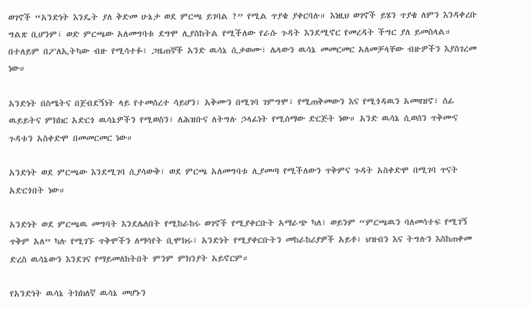ወገኖች “አንድነት እንዴት ያለ ቅድመ ሁኔታ ወደ ምርጫ ይገባል ?” የሚል ጥያቄ ያቀርባሉ። እነዚህ ወገኖች ይሄን ጥያቄ ለምን እንዳቀረቡ ግልጽ ቢሆንም፣ ወድ ምርጫው አለመግባቱ ደግሞ ሊያስከትል የሚችለው የራሱ ጉዳት እንደሚኖር የመረዳት ችግር ያለ ይመስላል። በተለይም በፖለኢትካው ብዙ የሚሳተፉ፣ ጋዜጠኞች አንድ ዉሳኔ ሲቃወሙ፣ ሌላውን ዉሳኔ መመርመር አለመቻላቸው ብዙዎችን እያስገረመ ነው።

አንድነት በስሜትና በጀብደኝነት ላይ የተመሰረተ ሳይሆን፣ አቅሙን በሚገባ ገምግሞ፣ የሚጠቅመውን እና የሚጎዳዉን አመዛዝኖ፣ ሰፊ ዉይይትና ምክክር አድርጎ ዉሳኔዎችን የሚወስን፣ ለሕዝቡና ለትግሉ ኃላፊነት የሚሰማው ድርጅት ነው። አንድ ዉሳኔ ሲወሰን ጥቅሙና ጉዳቱን አስቀድሞ በመመርመር ነው።

አንድነት ወደ ምርጫው እንደሚገባ ሲያሳውቅ፣ ወደ ምርጫ አለመግባቱ ሊያመጣ የሚችለውን ጥቅምና ጉዳት አስቀድሞ በሚገባ ጥናት አድርጎበት ነው።

አንድነት ወደ ምርጫዉ መግባት እንደሌለበት የሚከራከሩ ወገኖች የሚያቀርቡት አማራጭ ካለ፣ ወይንም “ምርጫዉን ባለመሳተፍ የሚገኝ ጥቅም አለ” ካሉ የሚገኙ ጥቅሞችን ለማሳየት ቢሞክሩ፣ አንድነት የሚያቀርቡትን መከራከሪያዎች አይቶ፣ ህዝብን እና ትግሉን እስከጠቀመ ድረስ ዉሳኔውን እንደገና የማይመለከትበት ምንም ምክንያት አይኖርም።

የአንድነት ዉሳኔ ትክክለኛ ዉሳኔ መሆኑን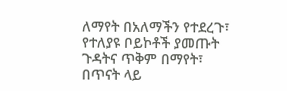ለማየት በአለማችን የተደረጉ፣ የተለያዩ ቦይኮቶች ያመጡት ጉዳትና ጥቅም በማየት፣ በጥናት ላይ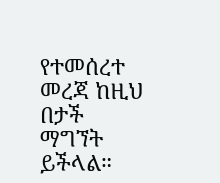የተመሰረተ መረጃ ከዚህ በታች ማግኘት ይችላል።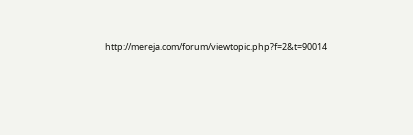http://mereja.com/forum/viewtopic.php?f=2&t=90014